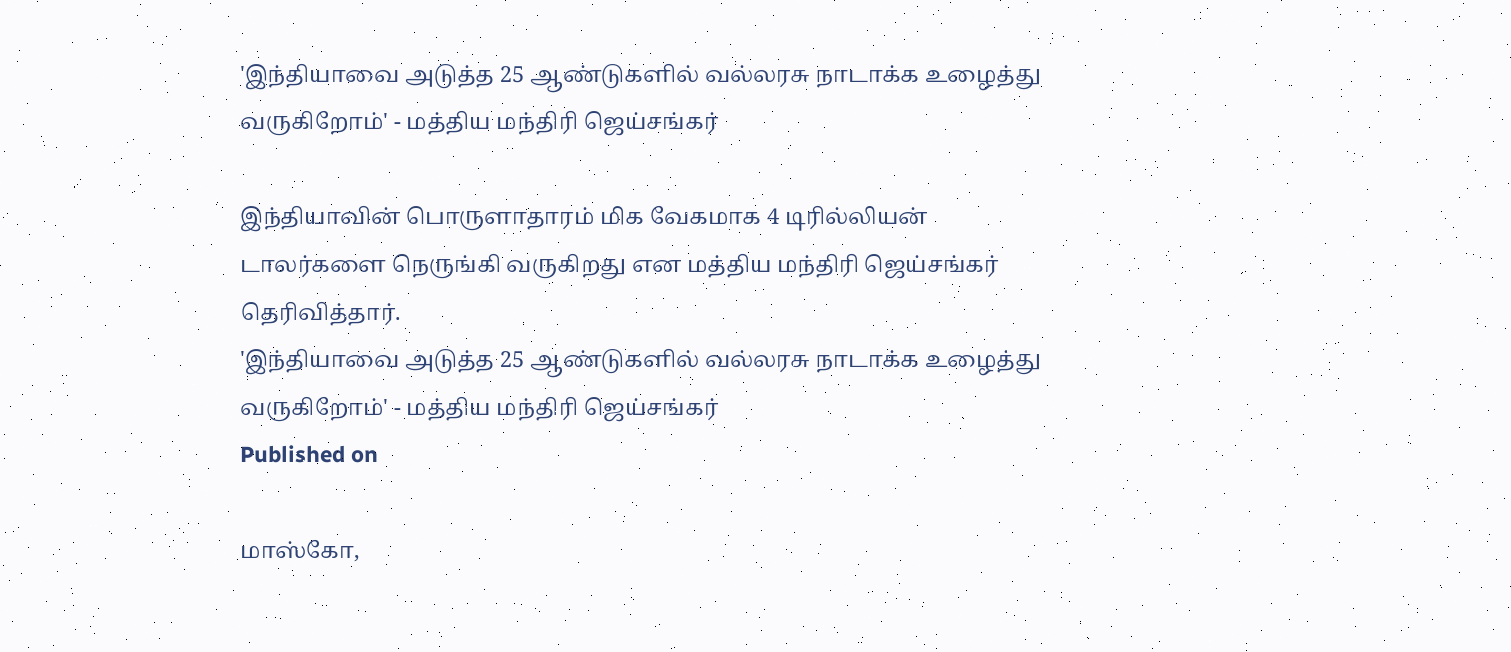'இந்தியாவை அடுத்த 25 ஆண்டுகளில் வல்லரசு நாடாக்க உழைத்து வருகிறோம்' - மத்திய மந்திரி ஜெய்சங்கர்

இந்தியாவின் பொருளாதாரம் மிக வேகமாக 4 டிரில்லியன் டாலர்களை நெருங்கி வருகிறது என மத்திய மந்திரி ஜெய்சங்கர் தெரிவித்தார்.
'இந்தியாவை அடுத்த 25 ஆண்டுகளில் வல்லரசு நாடாக்க உழைத்து வருகிறோம்' - மத்திய மந்திரி ஜெய்சங்கர்
Published on

மாஸ்கோ,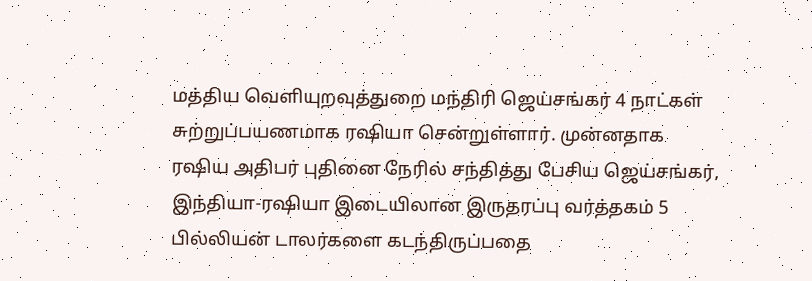மத்திய வெளியுறவுத்துறை மந்திரி ஜெய்சங்கர் 4 நாட்கள் சுற்றுப்பயணமாக ரஷியா சென்றுள்ளார். முன்னதாக ரஷிய அதிபர் புதினை நேரில் சந்தித்து பேசிய ஜெய்சங்கர், இந்தியா-ரஷியா இடையிலான இருதரப்பு வர்த்தகம் 5 பில்லியன் டாலர்களை கடந்திருப்பதை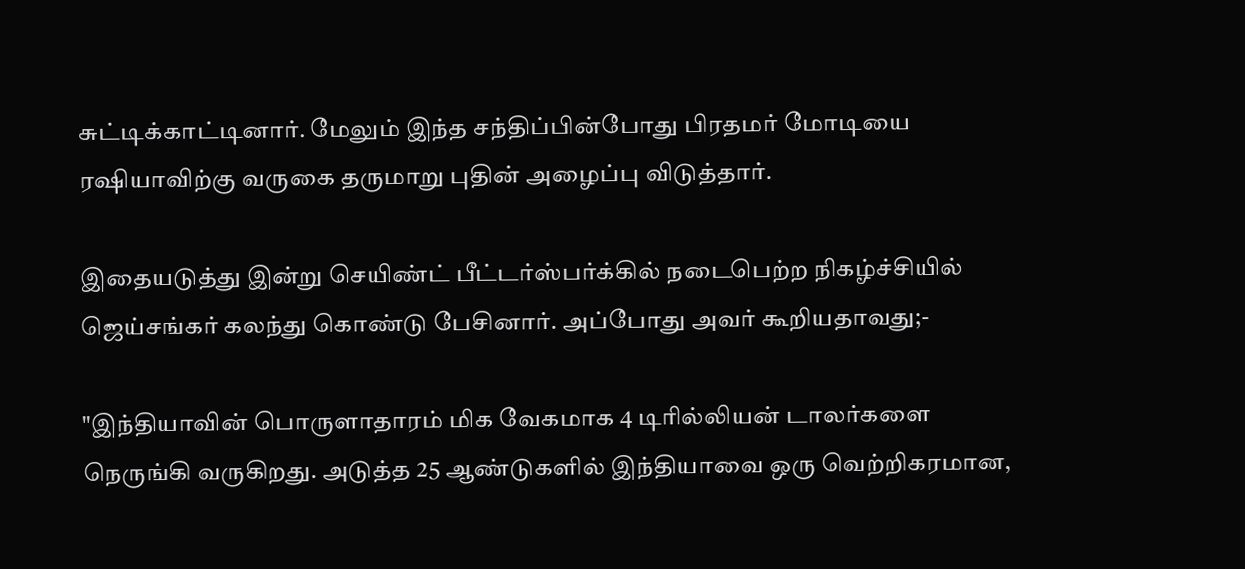சுட்டிக்காட்டினார். மேலும் இந்த சந்திப்பின்போது பிரதமர் மோடியை ரஷியாவிற்கு வருகை தருமாறு புதின் அழைப்பு விடுத்தார்.

இதையடுத்து இன்று செயிண்ட் பீட்டர்ஸ்பர்க்கில் நடைபெற்ற நிகழ்ச்சியில் ஜெய்சங்கர் கலந்து கொண்டு பேசினார். அப்போது அவர் கூறியதாவது;-

"இந்தியாவின் பொருளாதாரம் மிக வேகமாக 4 டிரில்லியன் டாலர்களை நெருங்கி வருகிறது. அடுத்த 25 ஆண்டுகளில் இந்தியாவை ஒரு வெற்றிகரமான,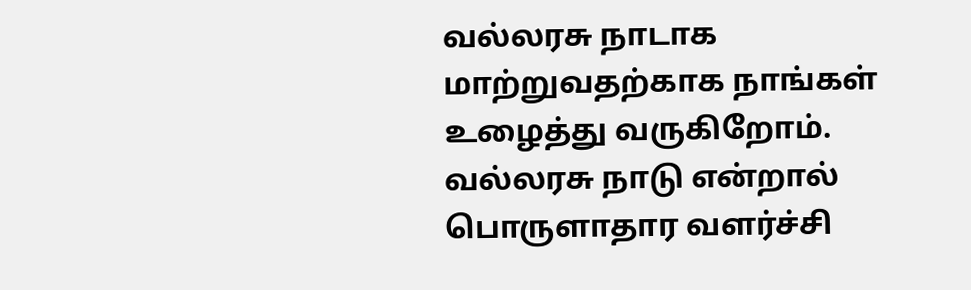வல்லரசு நாடாக மாற்றுவதற்காக நாங்கள் உழைத்து வருகிறோம். வல்லரசு நாடு என்றால் பொருளாதார வளர்ச்சி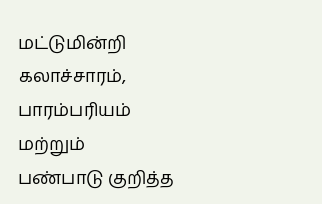மட்டுமின்றி கலாச்சாரம், பாரம்பரியம் மற்றும் பண்பாடு குறித்த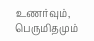உணர்வும், பெருமிதமும்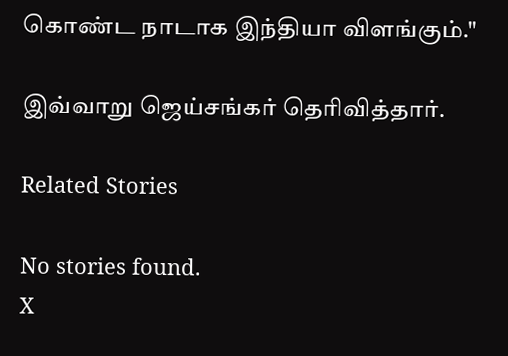கொண்ட நாடாக இந்தியா விளங்கும்."

இவ்வாறு ஜெய்சங்கர் தெரிவித்தார்.

Related Stories

No stories found.
X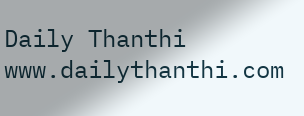Daily Thanthi
www.dailythanthi.com